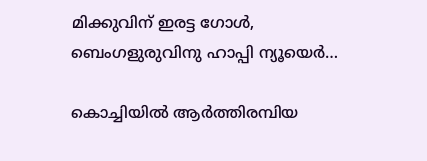മിക്കുവിന് ഇരട്ട ഗോൾ, ബെംഗളുരുവിനു ഹാപ്പി ന്യൂയെർ…

കൊച്ചിയിൽ ആർത്തിരമ്പിയ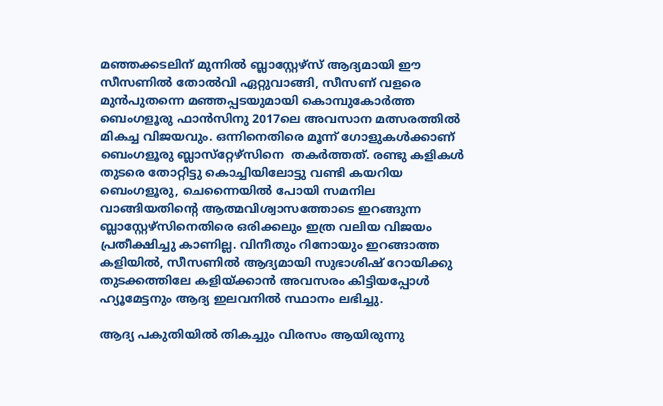മഞ്ഞക്കടലിന് മുന്നിൽ ബ്ലാസ്റ്റേഴ്‌സ് ആദ്യമായി ഈ സീസണിൽ തോൽവി ഏറ്റുവാങ്ങി, സീസണ് വളരെ മുൻപുതന്നെ മഞ്ഞപ്പടയുമായി കൊമ്പുകോർത്ത ബെംഗളൂരു ഫാൻസിനു 2017ലെ അവസാന മത്സരത്തിൽ മികച്ച വിജയവും. ഒന്നിനെതിരെ മൂന്ന് ഗോളുകൾക്കാണ് ബെംഗളൂരു ബ്ലാസ്‌റ്റേഴ്‌സിനെ  തകർത്തത്. രണ്ടു കളികൾ തുടരെ തോറ്റിട്ടു കൊച്ചിയിലോട്ടു വണ്ടി കയറിയ ബെംഗളൂരു, ചെന്നൈയിൽ പോയി സമനില വാങ്ങിയതിന്റെ ആത്മവിശ്വാസത്തോടെ ഇറങ്ങുന്ന ബ്ലാസ്റ്റേഴ്സിനെതിരെ ഒരിക്കലും ഇത്ര വലിയ വിജയം പ്രതീക്ഷിച്ചു കാണില്ല. വിനീതും റിനോയും ഇറങ്ങാത്ത കളിയിൽ, സീസണിൽ ആദ്യമായി സുഭാശിഷ് റോയിക്കു തുടക്കത്തിലേ കളിയ്ക്കാൻ അവസരം കിട്ടിയപ്പോൾ ഹ്യൂമേട്ടനും ആദ്യ ഇലവനിൽ സ്ഥാനം ലഭിച്ചു.

ആദ്യ പകുതിയിൽ തികച്ചും വിരസം ആയിരുന്നു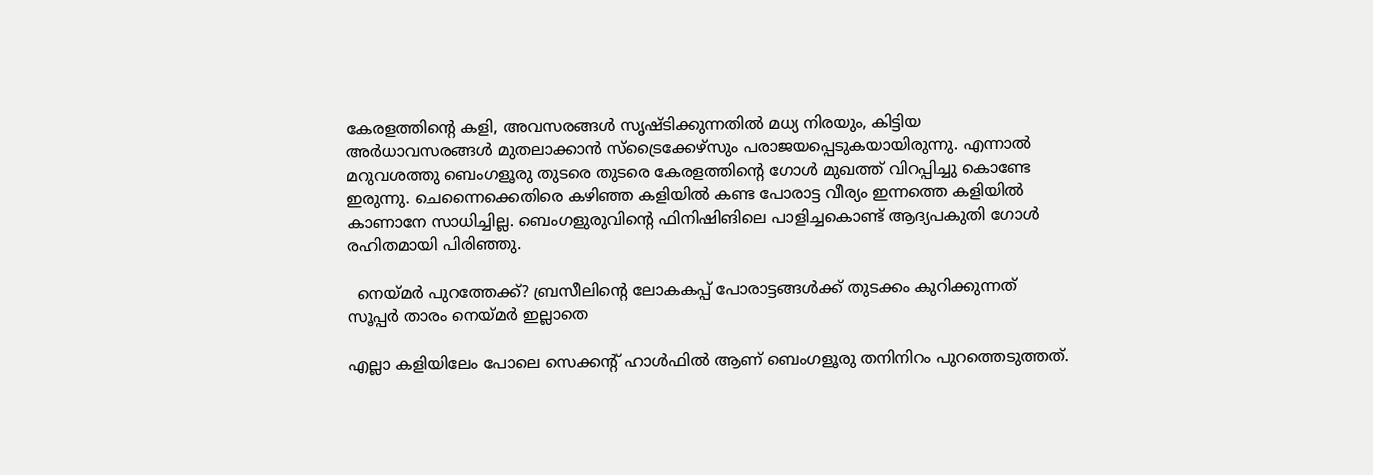കേരളത്തിന്റെ കളി, അവസരങ്ങൾ സൃഷ്ടിക്കുന്നതിൽ മധ്യ നിരയും, കിട്ടിയ അർധാവസരങ്ങൾ മുതലാക്കാൻ സ്ട്രൈക്കേഴ്‌സും പരാജയപ്പെടുകയായിരുന്നു. എന്നാൽ മറുവശത്തു ബെംഗളൂരു തുടരെ തുടരെ കേരളത്തിന്റെ ഗോൾ മുഖത്ത് വിറപ്പിച്ചു കൊണ്ടേ ഇരുന്നു. ചെന്നൈക്കെതിരെ കഴിഞ്ഞ കളിയിൽ കണ്ട പോരാട്ട വീര്യം ഇന്നത്തെ കളിയിൽ കാണാനേ സാധിച്ചില്ല. ബെംഗളുരുവിന്റെ ഫിനിഷിങിലെ പാളിച്ചകൊണ്ട് ആദ്യപകുതി ഗോൾ രഹിതമായി പിരിഞ്ഞു.

  നെയ്മർ പുറത്തേക്ക്? ബ്രസീലിന്‍റെ ലോകകപ്പ് പോരാട്ടങ്ങൾക്ക് തുടക്കം കുറിക്കുന്നത് സൂപ്പർ താരം നെയ്മർ ഇല്ലാതെ

എല്ലാ കളിയിലേം പോലെ സെക്കന്റ് ഹാൾഫിൽ ആണ് ബെംഗളൂരു തനിനിറം പുറത്തെടുത്തത്.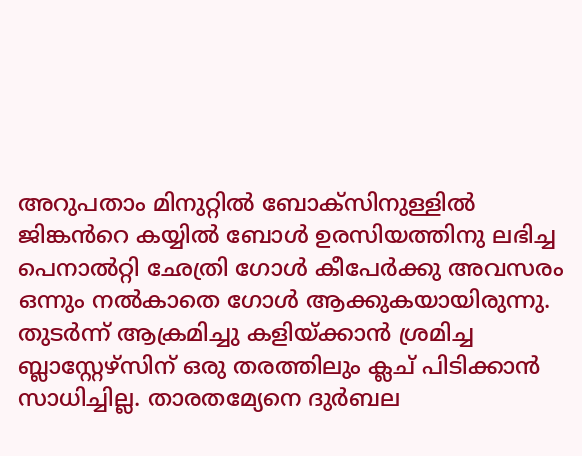അറുപതാം മിനുറ്റിൽ ബോക്സിനുള്ളിൽ ജിങ്കൻറെ കയ്യിൽ ബോൾ ഉരസിയത്തിനു ലഭിച്ച പെനാൽറ്റി ഛേത്രി ഗോൾ കീപേർക്കു അവസരം ഒന്നും നൽകാതെ ഗോൾ ആക്കുകയായിരുന്നു. തുടർന്ന് ആക്രമിച്ചു കളിയ്ക്കാൻ ശ്രമിച്ച ബ്ലാസ്റ്റേഴ്സിന് ഒരു തരത്തിലും ക്ലച് പിടിക്കാൻ സാധിച്ചില്ല. താരതമ്യേനെ ദുർബല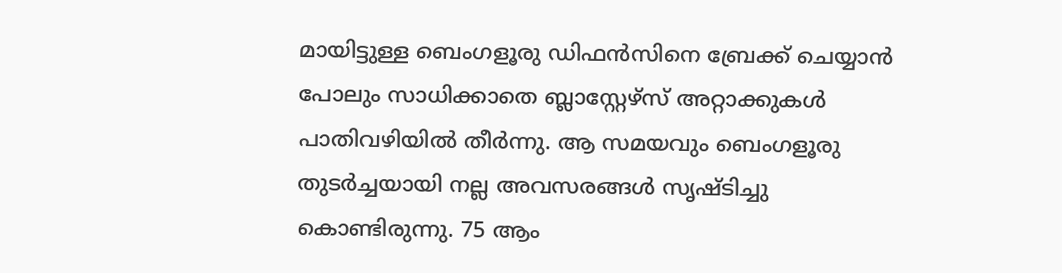മായിട്ടുള്ള ബെംഗളൂരു ഡിഫൻസിനെ ബ്രേക്ക് ചെയ്യാൻ പോലും സാധിക്കാതെ ബ്ലാസ്റ്റേഴ്‌സ് അറ്റാക്കുകൾ പാതിവഴിയിൽ തീർന്നു. ആ സമയവും ബെംഗളൂരു തുടർച്ചയായി നല്ല അവസരങ്ങൾ സൃഷ്ടിച്ചു കൊണ്ടിരുന്നു. 75 ആം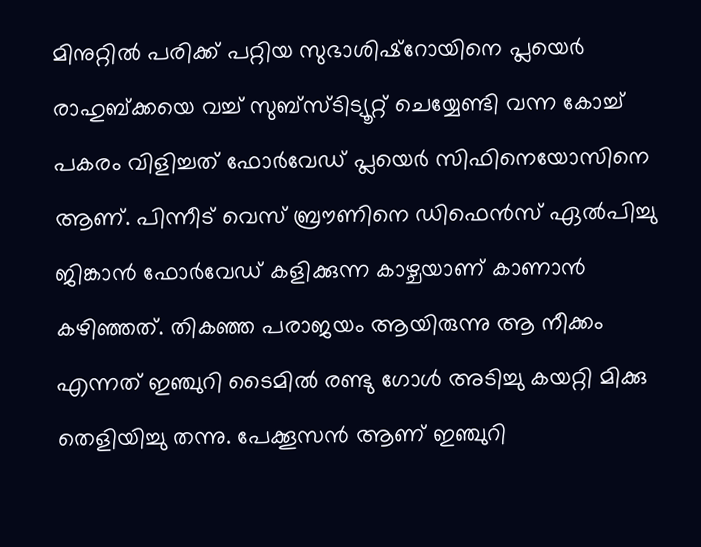മിനുറ്റിൽ പരിക്ക് പറ്റിയ സുഭാശിഷ്റോയിനെ പ്ലയെർ രാഹുബ്ക്കയെ വച്ച് സുബ്സ്ടിട്യൂറ്റ് ചെയ്യേണ്ടി വന്ന കോച്ച് പകരം വിളിച്ചത് ഫോർവേഡ് പ്ലയെർ സിഫിനെയോസിനെ ആണ്. പിന്നീട് വെസ് ബ്രൗണിനെ ഡിഫെൻസ് ഏൽപിച്ചു ജിങ്കാൻ ഫോർവേഡ് കളിക്കുന്ന കാഴ്ചയാണ് കാണാൻ കഴിഞ്ഞത്. തികഞ്ഞ പരാജയം ആയിരുന്നു ആ നീക്കം എന്നത് ഇഞ്ചുറി ടൈമിൽ രണ്ടു ഗോൾ അടിച്ചു കയറ്റി മിക്കു തെളിയിച്ചു തന്നു. പേക്കൂസൻ ആണ് ഇഞ്ചുറി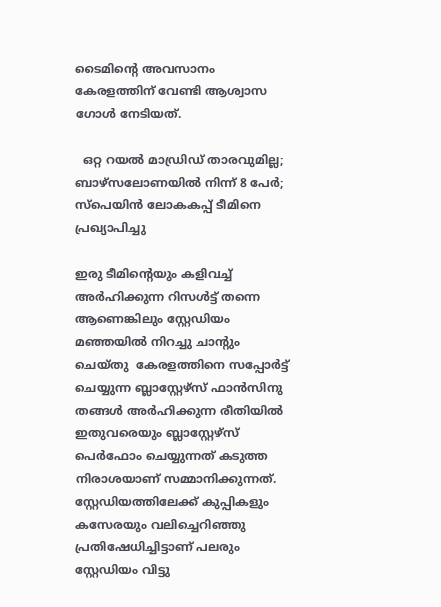ടൈമിന്റെ അവസാനം  കേരളത്തിന് വേണ്ടി ആശ്വാസ ഗോൾ നേടിയത്.

  ഒറ്റ റയല്‍ മാഡ്രിഡ് താരവുമില്ല; ബാഴ്‌സലോണയില്‍ നിന്ന് 8 പേര്‍; സ്പെയിൻ ലോകകപ്പ് ടീമിനെ പ്രഖ്യാപിച്ചു

ഇരു ടീമിന്റെയും കളിവച്ച് അർഹിക്കുന്ന റിസൾട്ട് തന്നെ ആണെങ്കിലും സ്റ്റേഡിയം മഞ്ഞയിൽ നിറച്ചു ചാന്റും ചെയ്തു  കേരളത്തിനെ സപ്പോർട്ട് ചെയ്യുന്ന ബ്ലാസ്റ്റേഴ്‌സ് ഫാൻസിനു തങ്ങൾ അർഹിക്കുന്ന രീതിയിൽ ഇതുവരെയും ബ്ലാസ്റ്റേഴ്‌സ് പെർഫോം ചെയ്യുന്നത് കടുത്ത നിരാശയാണ് സമ്മാനിക്കുന്നത്. സ്റ്റേഡിയത്തിലേക്ക് കുപ്പികളും കസേരയും വലിച്ചെറിഞ്ഞു പ്രതിഷേധിച്ചിട്ടാണ് പലരും സ്റ്റേഡിയം വിട്ടു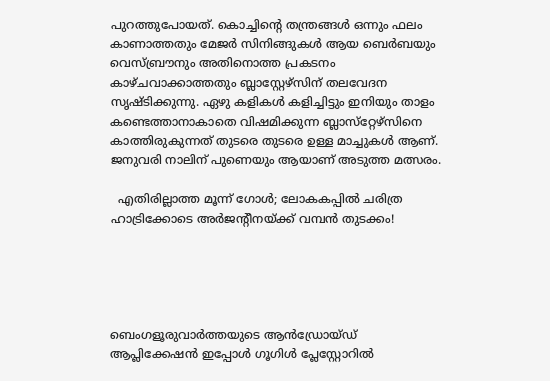പുറത്തുപോയത്. കൊച്ചിന്റെ തന്ത്രങ്ങൾ ഒന്നും ഫലം കാണാത്തതും മേജർ സിനിങ്ങുകൾ ആയ ബെർബയും വെസ്‌ബ്രൗനും അതിനൊത്ത പ്രകടനം കാഴ്ചവാക്കാത്തതും ബ്ലാസ്റ്റേഴ്സിന് തലവേദന സൃഷ്ടിക്കുന്നു. ഏഴു കളികൾ കളിച്ചിട്ടും ഇനിയും താളം കണ്ടെത്താനാകാതെ വിഷമിക്കുന്ന ബ്ലാസ്‌റ്റേഴ്‌സിനെ കാത്തിരുകുന്നത് തുടരെ തുടരെ ഉള്ള മാച്ചുകൾ ആണ്. ജനുവരി നാലിന് പുണെയും ആയാണ് അടുത്ത മത്സരം.

  എതിരില്ലാത്ത മൂന്ന് ഗോൾ; ലോകകപ്പിൽ ചരിത്ര ഹാട്രിക്കോടെ അർജന്റീനയ്ക്ക് വമ്പൻ തുടക്കം!





ബെംഗളൂരുവാർത്തയുടെ ആൻഡ്രോയ്ഡ് ആപ്ലിക്കേഷൻ ഇപ്പോൾ ഗൂഗിൾ പ്ലേസ്റ്റോറിൽ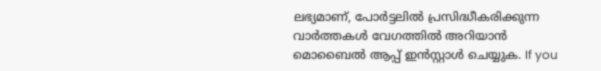ലഭ്യമാണ്, പോർട്ടലിൽ പ്രസിദ്ധീകരിക്കുന്ന വാർത്തകൾ വേഗത്തിൽ അറിയാൻ മൊബൈൽ ആപ്പ് ഇൻസ്റ്റാൾ ചെയ്യുക. If you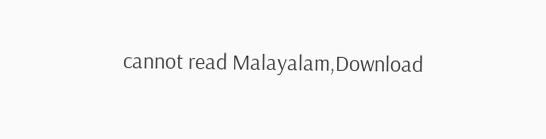cannot read Malayalam,Download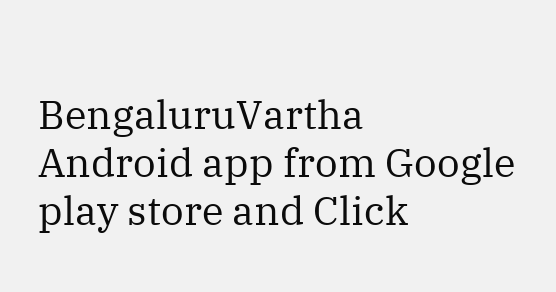BengaluruVartha Android app from Google play store and Click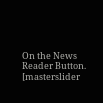On the News Reader Button. [masterslider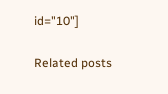id="10"]

Related posts